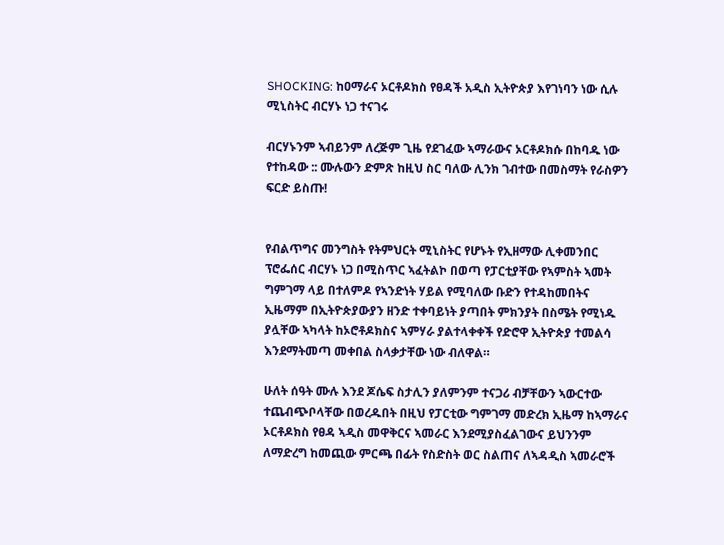SHOCKING: ከዐማራና ኦርቶዶክስ የፀዳች አዲስ ኢትዮጵያ እየገነባን ነው ሲሉ ሚኒስትር ብርሃኑ ነጋ ተናገሩ

ብርሃኑንም ኣብይንም ለረጅም ጊዜ የደገፈው ኣማራውና ኦርቶዶክሱ በከባዱ ነው የተከዳው :: ሙሉውን ድምጽ ከዚህ ስር ባለው ሊንክ ገብተው በመስማት የራስዎን ፍርድ ይስጡ!


የብልጥግና መንግስት የትምህርት ሚኒስትር የሆኑት የኢዘማው ሊቀመንበር ፕሮፌሰር ብርሃኑ ነጋ በሚስጥር ኣፈትልኮ በወጣ የፓርቲያቸው የኣምስት ኣመት ግምገማ ላይ በተለምዶ የኣንድነት ሃይል የሚባለው ቡድን የተዳከመበትና ኢዜማም በኢትዮጵያውያን ዘንድ ተቀባይነት ያጣበት ምክንያት በስሜት የሚነዱ ያሏቸው ኣካላት ከኦሮቶዶክስና ኣምሃራ ያልተላቀቀች የድሮዋ ኢትዮጵያ ተመልሳ እንደማትመጣ መቀበል ስላቃታቸው ነው ብለዋል።

ሁለት ሰዓት ሙሉ እንደ ጆሴፍ ስታሊን ያለምንም ተናጋሪ ብቻቸውን ኣውርተው ተጨብጭቦላቸው በወረዱበት በዚህ የፓርቲው ግምገማ መድረክ ኢዜማ ከኣማራና ኦርቶዶክስ የፀዳ ኣዲስ መዋቅርና ኣመራር እንደሚያስፈልገውና ይህንንም ለማድረግ ከመጪው ምርጫ በፊት የስድስት ወር ስልጠና ለኣዳዲስ ኣመራሮች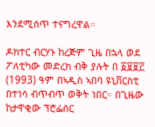እንደሚሰጥ ተናግረዋል።

ዶክተር ብርሃኑ ከረጅም ጊዜ በኋላ ወደ ፖለቲካው መድረክ ብቅ ያሉት በ ፩፱፱፫ (1993) ዓም በኣዲስ ኣበባ ዩኒቨርስቲ በተነሳ ብጥብጥ ወቅት ነበር። በጊዜው ከታዋቂው ፕሮፌሰር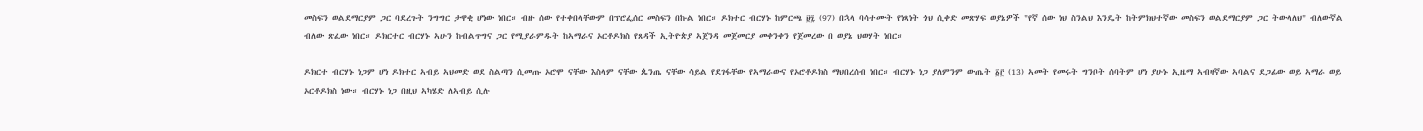መስፍን ወልደማርያም ጋር ባደረጉት ንግግር ታዋቂ ሆነው ነበር። ብዙ ሰው የተቀበላቸውም በፕሮፌሰር መስፍን በኩል ነበር። ዶክተር ብርሃኑ ከምርጫ ፱፯ (97) በኋላ ባሳተሙት የነጻነት ጎህ ሲቀድ መጽሃፍ ወያኔዎች "የኛ ሰው ነህ ስንልህ እንዴት ከትምክህተኛው መስፍን ወልደማርያም ጋር ትውላለህ" ብለውኛል ብለው ጽፈው ነበር። ዶክርተር ብርሃኑ ኣሁን ከብልጥግና ጋር የሚያራምዱት ከኣማራና ኦርቶዶክስ የጸዳች ኢትዮጵያ ኣጀንዳ መጀመርያ መቀንቀን የጀመረው በ ወያኔ ህወሃት ነበር።

ዶክርተ ብርሃኑ ነጋም ሆነ ዶክተር ኣብይ ኣህመድ ወደ ስልጣን ሲመጡ ኦሮሞ ናቸው እስላም ናቸው ጴንጤ ናቸው ሳይል የደገፋቸው የኣማራውና የኦሮቶዶክስ ማህበረሰብ ነበር። ብርሃኑ ነጋ ያለምንም ውጤት ፩፫ (13) ኣመት የመሩት ግንቦት ሰባትም ሆነ ያሁኑ ኢዜማ ኣብዛኛው ኣባልና ደጋፊው ወይ ኣማራ ወይ ኦርቶዶክስ ነው። ብርሃኑ ነጋ በዚህ ኣካሄድ ለኣብይ ሲሉ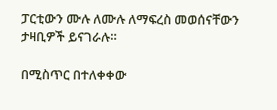ፓርቲውን ሙሉ ለሙሉ ለማፍረስ መወሰናቸውን ታዛቢዎች ይናገራሉ።

በሚስጥር በተለቀቀው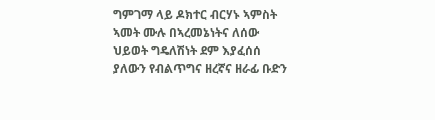ግምገማ ላይ ዶክተር ብርሃኑ ኣምስት ኣመት ሙሉ በኣረመኔነትና ለሰው ህይወት ግዴለሽነት ደም እያፈሰሰ ያለውን የብልጥግና ዘረኛና ዘራፊ ቡድን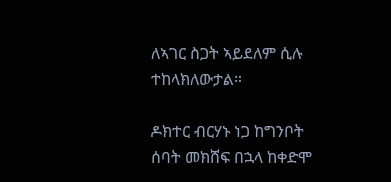ለኣገር ስጋት ኣይደለም ሲሉ ተከላክለውታል።

ዶክተር ብርሃኑ ነጋ ከግንቦት ሰባት መክሸፍ በኋላ ከቀድሞ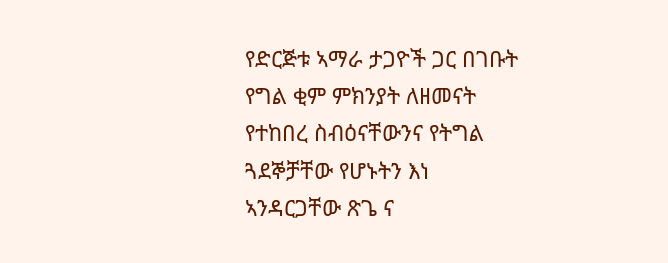የድርጅቱ ኣማራ ታጋዮች ጋር በገቡት የግል ቂም ምክንያት ለዘመናት የተከበረ ስብዕናቸውንና የትግል ጓደኞቻቸው የሆኑትን እነ ኣንዳርጋቸው ጽጌ ና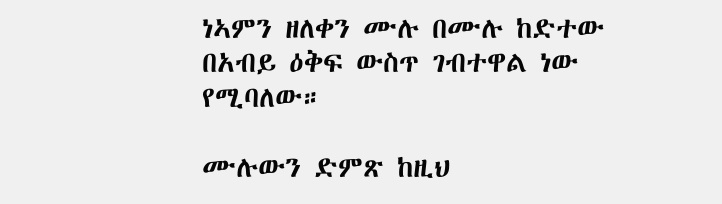ነኣምን ዘለቀን ሙሉ በሙሉ ከድተው በአብይ ዕቅፍ ውስጥ ገብተዋል ነው የሚባለው።

ሙሉውን ድምጽ ከዚህ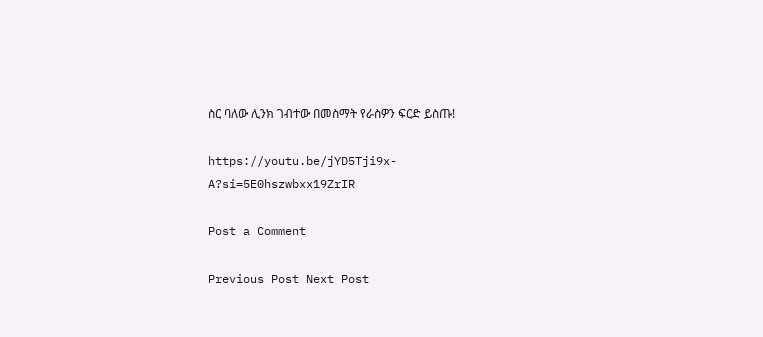ስር ባለው ሊንክ ገብተው በመስማት የራስዎን ፍርድ ይስጡ!

https://youtu.be/jYD5Tji9x-A?si=5E0hszwbxx19ZrIR

Post a Comment

Previous Post Next Post